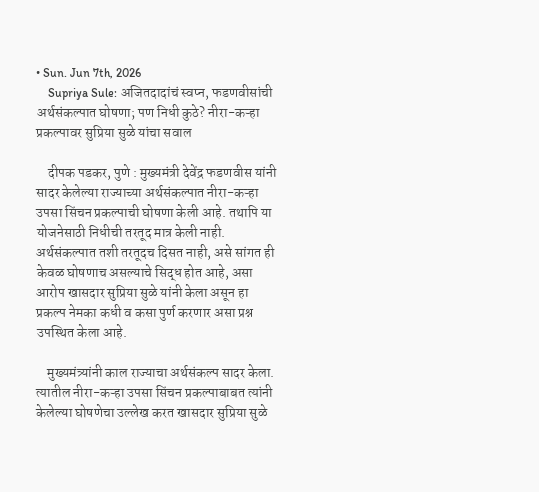• Sun. Jun 7th, 2026
    Supriya Sule: अजितदादांचं स्वप्न, फडणवीसांची अर्थसंकल्पात घोषणा; पण निधी कुठे? नीरा-कऱ्हा प्रकल्पावर सुप्रिया सुळे यांचा सवाल

    दीपक पडकर, पुणे : मुख्यमंत्री देवेंद्र फडणवीस यांनी सादर केलेल्या राज्याच्या अर्थसंकल्पात नीरा-कऱ्हा उपसा सिंचन प्रकल्पाची घोषणा केली आहे. तथापि या योजनेसाठी निधीची तरतूद मात्र केली नाही. अर्थसंकल्पात तशी तरतूदच दिसत नाही, असे सांगत ही केवळ घोषणाच असल्याचे सिद्ध होत आहे, असा आरोप खासदार सुप्रिया सुळे यांनी केला असून हा प्रकल्प नेमका कधी व कसा पुर्ण करणार असा प्रश्न उपस्थित केला आहे.

    मुख्यमंत्र्यांनी काल राज्याचा अर्थसंकल्प सादर केला. त्यातील नीरा-कऱ्हा उपसा सिंचन प्रकल्पाबाबत त्यांनी केलेल्या घोषणेचा उल्लेख करत खासदार सुप्रिया सुळे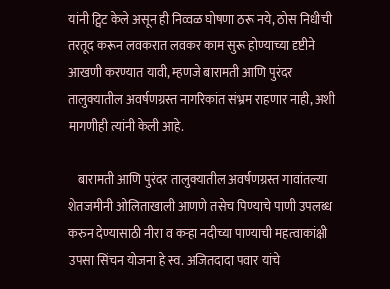यांनी ट्विट केले असून ही निव्वळ घोषणा ठरू नये, ठोस निधीची तरतूद करून लवकरात लवकर काम सुरू होण्याच्या दृष्टीने आखणी करण्यात यावी, म्हणजे बारामती आणि पुरंदर तालुक्यातील अवर्षणग्रस्त नागरिकांत संभ्रम राहणार नाही, अशी मागणीही त्यांनी केली आहे.

    बारामती आणि पुरंदर तालुक्यातील अवर्षणग्रस्त गावांतल्या शेतजमीनी ओलिताखाली आणणे तसेच पिण्याचे पाणी उपलब्ध करुन देण्यासाठी नीरा व कऱ्हा नदीच्या पाण्याची महत्वाकांक्षी उपसा सिंचन योजना हे स्व. अजितदादा पवार यांचे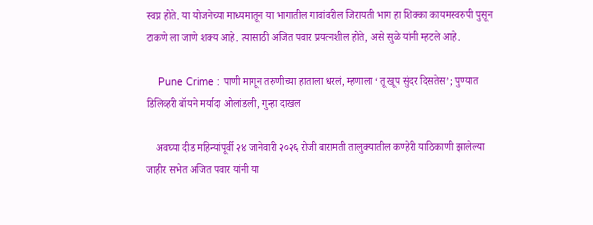स्वप्न होते. या योजनेच्या माध्यमातून या भागातील गावांवरील जिरायती भाग हा शिक्का कायमस्वरुपी पुसून टाकणे ला जाणे शक्य आहे. त्यासाठी अजित पवार प्रयत्नशील होते, असे सुळे यांनी म्हटले आहे.

    Pune Crime : पाणी मागून तरुणीच्या हाताला धरलं, म्हणाला ‘तू खूप सुंदर दिसतेस’; पुण्यात डिलिव्हरी बॉयने मर्यादा ओलांडली, गुन्हा दाखल

    अवघ्या दीड महिन्यांपूर्वी २४ जानेवारी २०२६ रोजी बारामती तालुक्यातील कण्हेरी याठिकाणी झालेल्या जाहीर सभेत अजित पवार यांनी या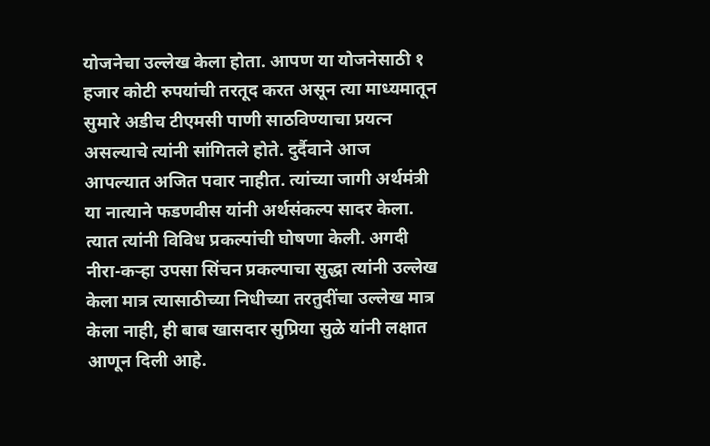योजनेचा उल्लेख केला होता. आपण या योजनेसाठी १ हजार कोटी रुपयांची तरतूद करत असून त्या माध्यमातून सुमारे अडीच टीएमसी पाणी साठविण्याचा प्रयत्न असल्याचे त्यांनी सांगितले होते. दुर्दैवाने आज आपल्यात अजित पवार नाहीत. त्यांच्या जागी अर्थमंत्री या नात्याने फडणवीस यांनी अर्थसंकल्प सादर केला. त्यात त्यांनी विविध प्रकल्पांची घोषणा केली. अगदी नीरा-कऱ्हा उपसा सिंचन प्रकल्पाचा सुद्धा त्यांनी उल्लेख केला मात्र त्यासाठीच्या निधीच्या तरतुदींचा उल्लेख मात्र केला नाही, ही बाब खासदार सुप्रिया सुळे यांनी लक्षात आणून दिली आहे.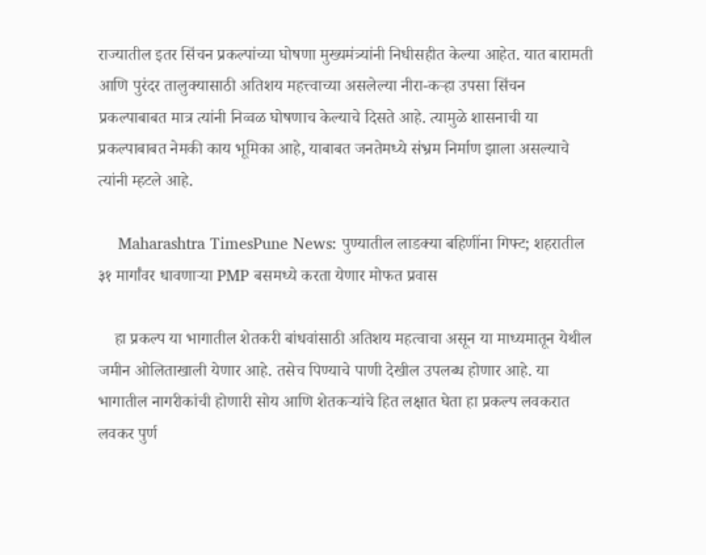राज्यातील इतर सिंचन प्रकल्पांच्या घोषणा मुख्यमंत्र्यांनी निधीसहीत केल्या आहेत. यात बारामती आणि पुरंदर तालुक्यासाठी अतिशय महत्त्वाच्या असलेल्या नीरा-कऱ्हा उपसा सिंचन प्रकल्पाबाबत मात्र त्यांनी निव्वळ घोषणाच केल्याचे दिसते आहे. त्यामुळे शासनाची या प्रकल्पाबाबत नेमकी काय भूमिका आहे, याबाबत जनतेमध्ये संभ्रम निर्माण झाला असल्याचे त्यांनी म्हटले आहे.

    Maharashtra TimesPune News: पुण्यातील लाडक्या बहि‍णींना गिफ्ट; शहरातील ३१ मार्गांवर धावणाऱ्या PMP बसमध्ये करता येणार मोफत प्रवास

    हा प्रकल्प या भागातील शेतकरी बांधवांसाठी अतिशय महत्वाचा असून या माध्यमातून येथील जमीन ओलिताखाली येणार आहे. तसेच पिण्याचे पाणी देखील उपलब्ध होणार आहे. या भागातील नागरीकांची होणारी सोय आणि शेतकऱ्यांचे हित लक्षात घेता हा प्रकल्प लवकरात लवकर पुर्ण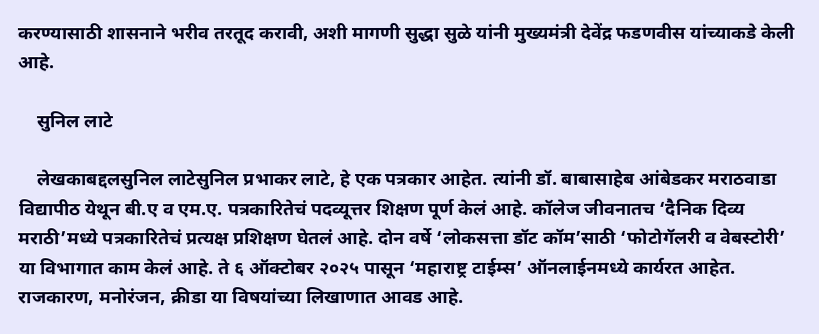करण्यासाठी शासनाने भरीव तरतूद करावी, अशी मागणी सुद्धा सुळे यांनी मुख्यमंत्री देवेंद्र फडणवीस यांच्याकडे केली आहे.

    सुनिल लाटे

    लेखकाबद्दलसुनिल लाटेसुनिल प्रभाकर लाटे, हे एक पत्रकार आहेत. त्यांनी डॉ. बाबासाहेब आंबेडकर मराठवाडा विद्यापीठ येथून बी.ए व एम.ए. पत्रकारितेचं पदव्यूत्तर शिक्षण पूर्ण केलं आहे. कॉलेज जीवनातच ‘दैनिक दिव्य मराठी’मध्ये पत्रकारितेचं प्रत्यक्ष प्रशिक्षण घेतलं आहे. दोन वर्षे ‘लोकसत्ता डॉट कॉम’साठी ‘फोटोगॅलरी व वेबस्टोरी’ या विभागात काम केलं आहे. ते ६ ऑक्टोबर २०२५ पासून ‘महाराष्ट्र टाईम्स’ ऑनलाईनमध्ये कार्यरत आहेत. राजकारण, मनोरंजन, क्रीडा या विषयांच्या लिखाणात आवड आहे.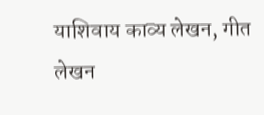याशिवाय काव्य लेखन, गीत लेखन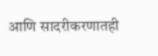आणि सादरीकरणातही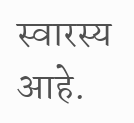स्वारस्य आहे.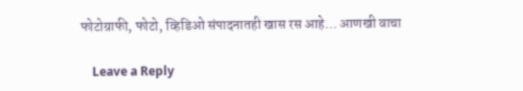फोटोग्राफी, फोटो, व्हिडिओ संपादनातही खास रस आहे… आणखी वाचा

    Leave a Reply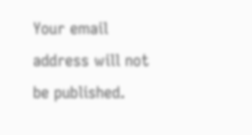Your email address will not be published.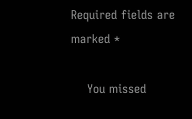Required fields are marked *

    You missed